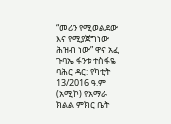“መሪን የሚወልደው እና የሚያጀግነው ሕዝብ ነው” ዋና አፈ ጉባኤ ፋንቱ ተስፋዬ
ባሕር ዳር: የካቲት 13/2016 ዓ.ም (አሚኮ) የአማራ ክልል ምክር ቤት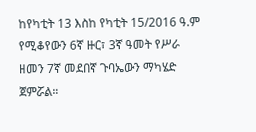ከየካቲት 13 እስከ የካቲት 15/2016 ዓ.ም የሚቆየውን 6ኛ ዙር፣ 3ኛ ዓመት የሥራ ዘመን 7ኛ መደበኛ ጉባኤውን ማካሄድ ጀምሯል።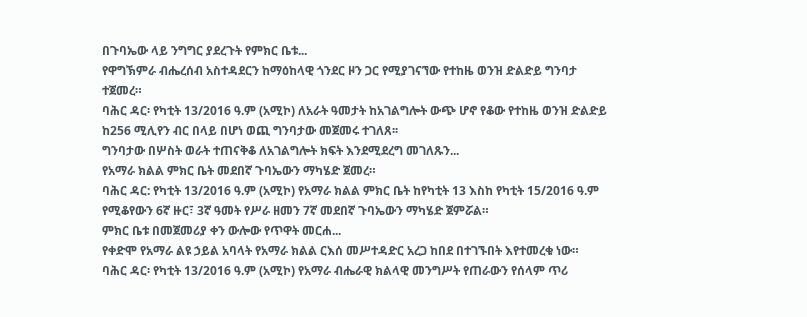በጉባኤው ላይ ንግግር ያደረጉት የምክር ቤቱ...
የዋግኽምራ ብሔረሰብ አስተዳደርን ከማዕከላዊ ጎንደር ዞን ጋር የሚያገናኘው የተከዜ ወንዝ ድልድይ ግንባታ ተጀመረ።
ባሕር ዳር፡ የካቲት 13/2016 ዓ.ም (አሚኮ) ለአራት ዓመታት ከአገልግሎት ውጭ ሆኖ የቆው የተከዜ ወንዝ ድልድይ ከ256 ሚሊየን ብር በላይ በሆነ ወጪ ግንባታው መጀመሩ ተገለጸ፡፡
ግንባታው በሦስት ወራት ተጠናቅቆ ለአገልግሎት ክፍት እንደሚደረግ መገለጹን...
የአማራ ክልል ምክር ቤት መደበኛ ጉባኤውን ማካሄድ ጀመረ።
ባሕር ዳር: የካቲት 13/2016 ዓ.ም (አሚኮ) የአማራ ክልል ምክር ቤት ከየካቲት 13 እስከ የካቲት 15/2016 ዓ.ም የሚቆየውን 6ኛ ዙር፣ 3ኛ ዓመት የሥራ ዘመን 7ኛ መደበኛ ጉባኤውን ማካሄድ ጀምሯል።
ምክር ቤቱ በመጀመሪያ ቀን ውሎው የጥዋት መርሐ...
የቀድሞ የአማራ ልዩ ኃይል አባላት የአማራ ክልል ርእሰ መሥተዳድር አረጋ ከበደ በተገኙበት እየተመረቁ ነው።
ባሕር ዳር፡ የካቲት 13/2016 ዓ.ም (አሚኮ) የአማራ ብሔራዊ ክልላዊ መንግሥት የጠራውን የሰላም ጥሪ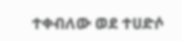ተቀብለው ወደ ተሀድሶ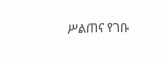ሥልጠና የገቡ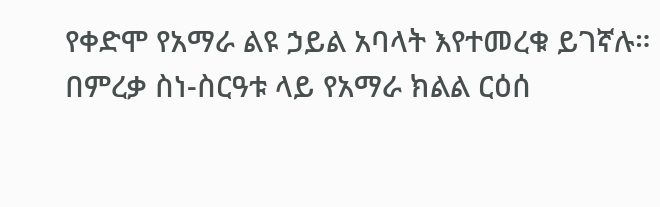የቀድሞ የአማራ ልዩ ኃይል አባላት እየተመረቁ ይገኛሉ።
በምረቃ ስነ-ስርዓቱ ላይ የአማራ ክልል ርዕሰ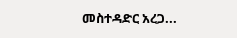መስተዳድር አረጋ...